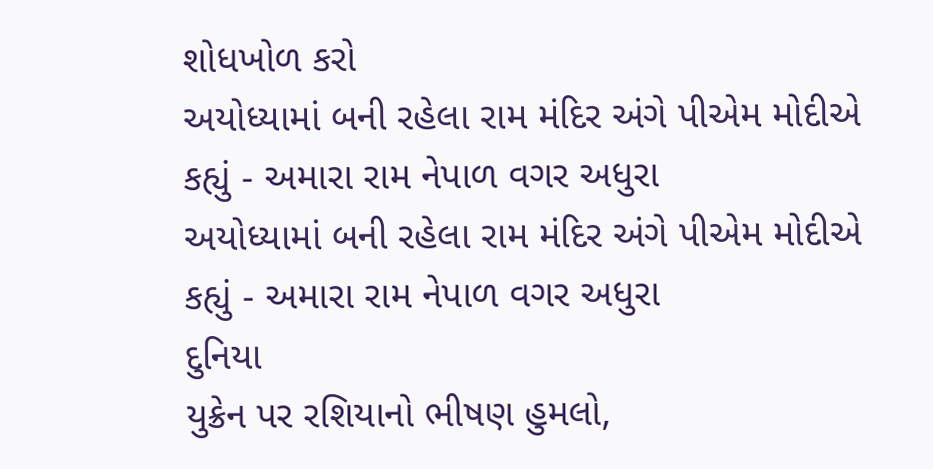શોધખોળ કરો
અયોધ્યામાં બની રહેલા રામ મંદિર અંગે પીએમ મોદીએ કહ્યું - અમારા રામ નેપાળ વગર અધુરા
અયોધ્યામાં બની રહેલા રામ મંદિર અંગે પીએમ મોદીએ કહ્યું - અમારા રામ નેપાળ વગર અધુરા
દુનિયા
યુક્રેન પર રશિયાનો ભીષણ હુમલો,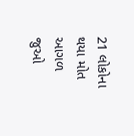21 લોકોના થયા મોત
આગળ જુઓ